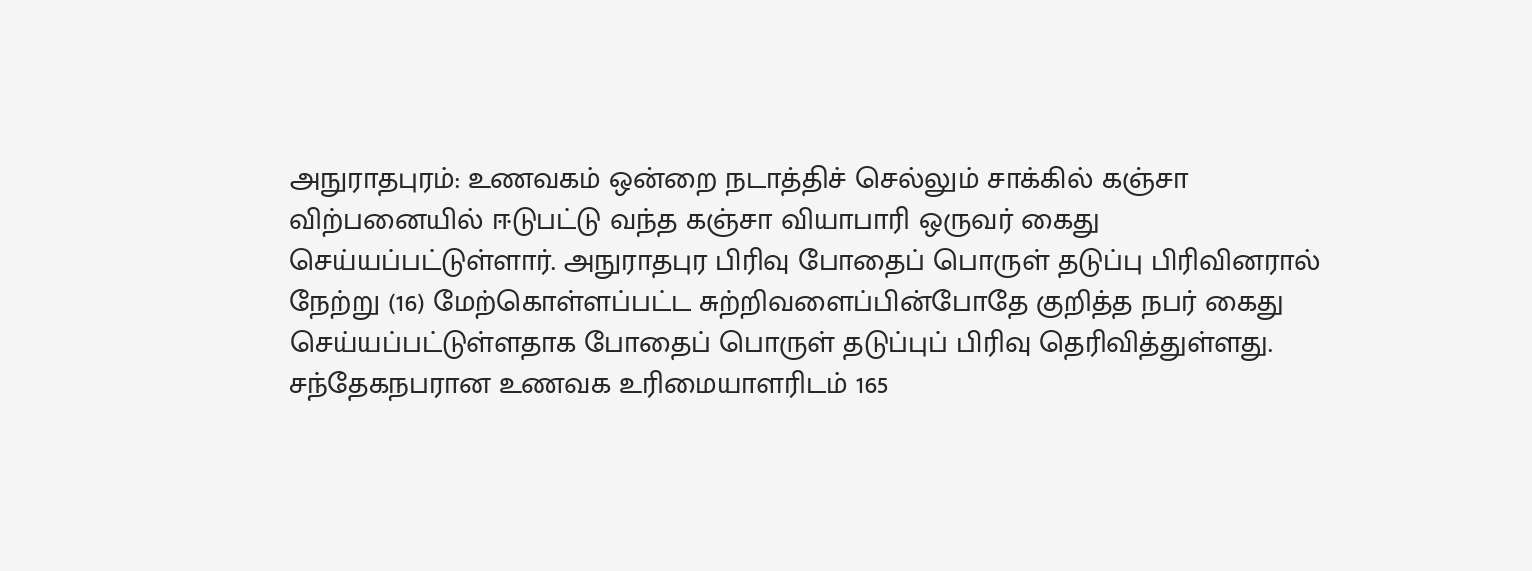அநுராதபுரம்: உணவகம் ஒன்றை நடாத்திச் செல்லும் சாக்கில் கஞ்சா விற்பனையில் ஈடுபட்டு வந்த கஞ்சா வியாபாரி ஒருவர் கைது செய்யப்பட்டுள்ளார். அநுராதபுர பிரிவு போதைப் பொருள் தடுப்பு பிரிவினரால் நேற்று (16) மேற்கொள்ளப்பட்ட சுற்றிவளைப்பின்போதே குறித்த நபர் கைது செய்யப்பட்டுள்ளதாக போதைப் பொருள் தடுப்புப் பிரிவு தெரிவித்துள்ளது.
சந்தேகநபரான உணவக உரிமையாளரிடம் 165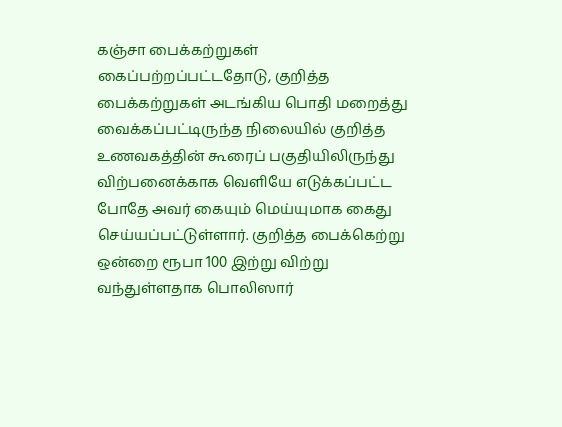கஞ்சா பைக்கற்றுகள் கைப்பற்றப்பட்டதோடு, குறித்த பைக்கற்றுகள் அடங்கிய பொதி மறைத்து வைக்கப்பட்டிருந்த நிலையில் குறித்த உணவகத்தின் கூரைப் பகுதியிலிருந்து விற்பனைக்காக வெளியே எடுக்கப்பட்ட போதே அவர் கையும் மெய்யுமாக கைது செய்யப்பட்டுள்ளார். குறித்த பைக்கெற்று ஒன்றை ரூபா 100 இற்று விற்று வந்துள்ளதாக பொலிஸார்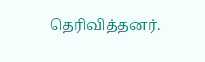தெரிவித்தனர்.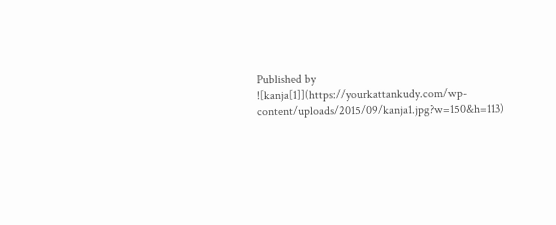Published by
![kanja[1]](https://yourkattankudy.com/wp-content/uploads/2015/09/kanja1.jpg?w=150&h=113)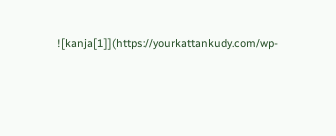![kanja[1]](https://yourkattankudy.com/wp-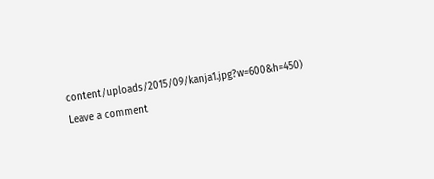content/uploads/2015/09/kanja1.jpg?w=600&h=450)
Leave a comment